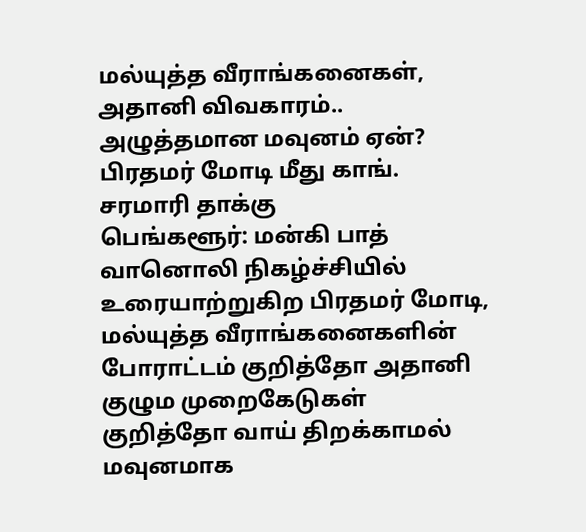மல்யுத்த வீராங்கனைகள், அதானி விவகாரம்.. அழுத்தமான மவுனம் ஏன்? பிரதமர் மோடி மீது காங். சரமாரி தாக்கு
பெங்களூர்: மன்கி பாத் வானொலி நிகழ்ச்சியில் உரையாற்றுகிற பிரதமர் மோடி, மல்யுத்த வீராங்கனைகளின் போராட்டம் குறித்தோ அதானி குழும முறைகேடுகள் குறித்தோ வாய் திறக்காமல் மவுனமாக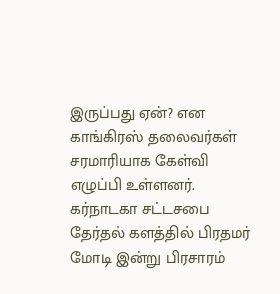இருப்பது ஏன்? என காங்கிரஸ் தலைவர்கள் சரமாரியாக கேள்வி எழுப்பி உள்ளனர்.
கர்நாடகா சட்டசபை தேர்தல் களத்தில் பிரதமர் மோடி இன்று பிரசாரம்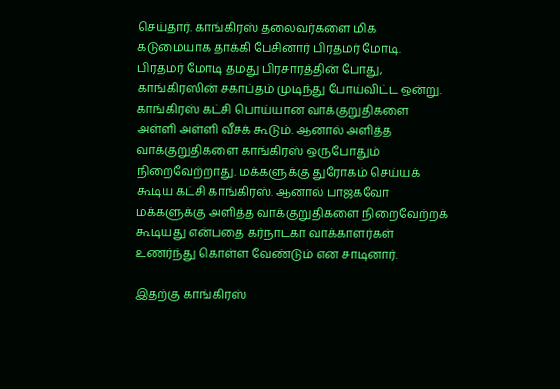செய்தார். காங்கிரஸ் தலைவர்களை மிக கடுமையாக தாக்கி பேசினார் பிரதமர் மோடி. பிரதமர் மோடி தமது பிரசாரத்தின் போது, காங்கிரஸின் சகாப்தம் முடிந்து போய்விட்ட ஒன்று. காங்கிரஸ் கட்சி பொய்யான வாக்குறுதிகளை அள்ளி அள்ளி வீசக் கூடும். ஆனால் அளித்த வாக்குறுதிகளை காங்கிரஸ் ஒருபோதும் நிறைவேற்றாது. மக்களுக்கு துரோகம் செய்யக் கூடிய கட்சி காங்கிரஸ். ஆனால் பாஜகவோ மக்களுக்கு அளித்த வாக்குறுதிகளை நிறைவேற்றக் கூடியது என்பதை கர்நாடகா வாக்காளர்கள் உணர்ந்து கொள்ள வேண்டும் என சாடினார்.

இதற்கு காங்கிரஸ்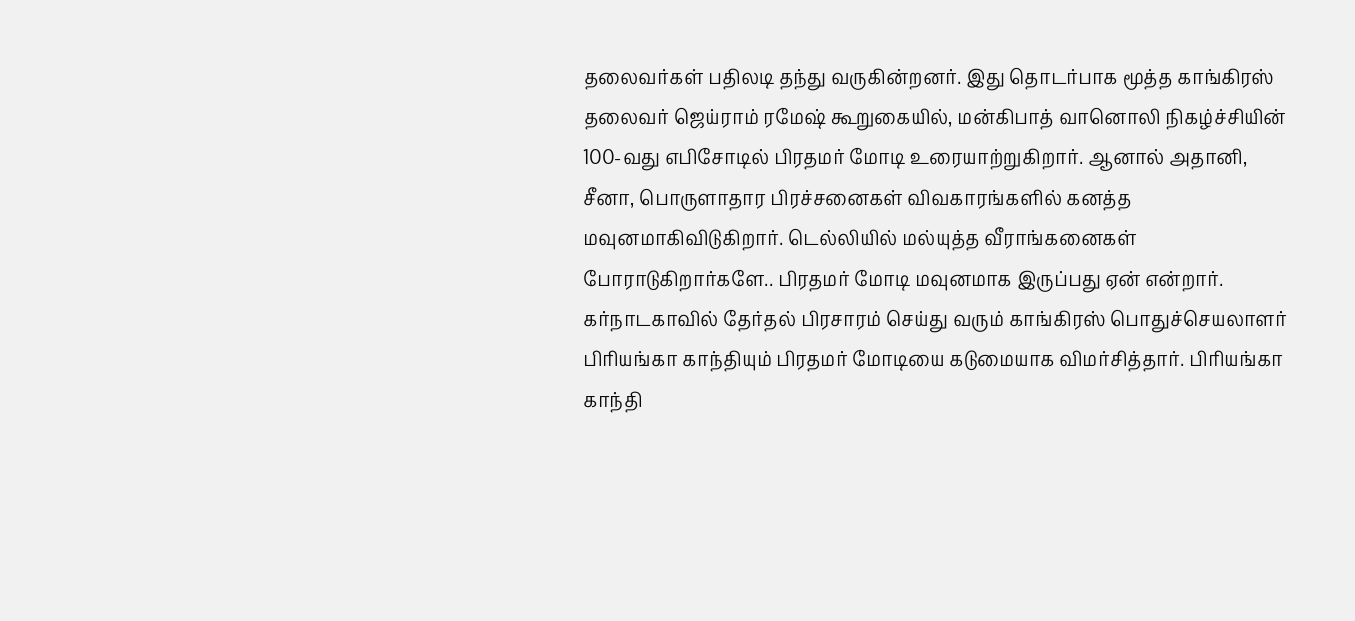தலைவர்கள் பதிலடி தந்து வருகின்றனர். இது தொடர்பாக மூத்த காங்கிரஸ் தலைவர் ஜெய்ராம் ரமேஷ் கூறுகையில், மன்கிபாத் வானொலி நிகழ்ச்சியின் 100-வது எபிசோடில் பிரதமர் மோடி உரையாற்றுகிறார். ஆனால் அதானி, சீனா, பொருளாதார பிரச்சனைகள் விவகாரங்களில் கனத்த மவுனமாகிவிடுகிறார். டெல்லியில் மல்யுத்த வீராங்கனைகள் போராடுகிறார்களே.. பிரதமர் மோடி மவுனமாக இருப்பது ஏன் என்றார்.
கர்நாடகாவில் தேர்தல் பிரசாரம் செய்து வரும் காங்கிரஸ் பொதுச்செயலாளர் பிரியங்கா காந்தியும் பிரதமர் மோடியை கடுமையாக விமர்சித்தார். பிரியங்கா காந்தி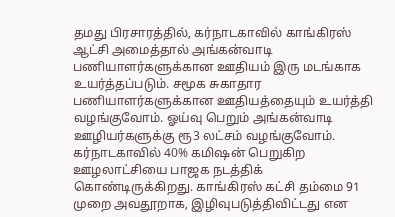தமது பிரசாரத்தில், கர்நாடகாவில் காங்கிரஸ் ஆட்சி அமைத்தால் அங்கன்வாடி பணியாளர்களுக்கான ஊதியம் இரு மடங்காக உயர்த்தப்படும். சமூக சுகாதார பணியாளர்களுக்கான ஊதியத்தையும் உயர்த்தி வழங்குவோம். ஓய்வு பெறும் அங்கன்வாடி ஊழியர்களுக்கு ரூ3 லட்சம் வழங்குவோம். கர்நாடகாவில் 40% கமிஷன் பெறுகிற ஊழலாட்சியை பாஜக நடத்திக் கொண்டிருக்கிறது. காங்கிரஸ் கட்சி தம்மை 91 முறை அவதூறாக, இழிவுபடுத்திவிட்டது என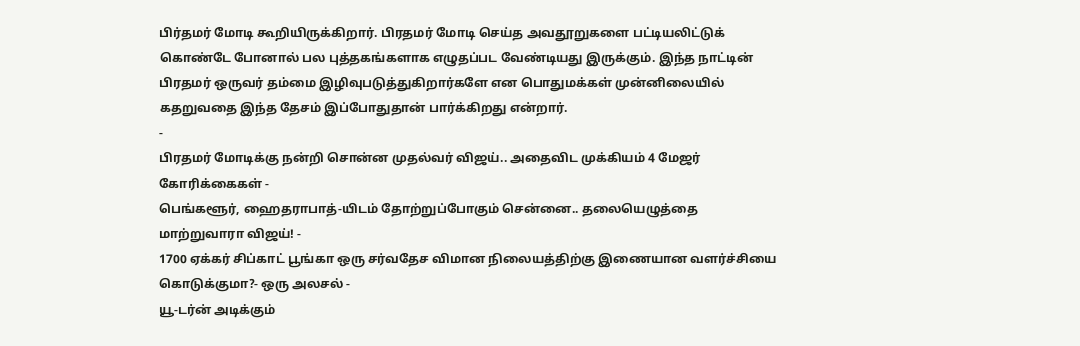பிர்தமர் மோடி கூறியிருக்கிறார். பிரதமர் மோடி செய்த அவதூறுகளை பட்டியலிட்டுக் கொண்டே போனால் பல புத்தகங்களாக எழுதப்பட வேண்டியது இருக்கும். இந்த நாட்டின் பிரதமர் ஒருவர் தம்மை இழிவுபடுத்துகிறார்களே என பொதுமக்கள் முன்னிலையில் கதறுவதை இந்த தேசம் இப்போதுதான் பார்க்கிறது என்றார்.
-
பிரதமர் மோடிக்கு நன்றி சொன்ன முதல்வர் விஜய்.. அதைவிட முக்கியம் 4 மேஜர் கோரிக்கைகள் -
பெங்களூர், ஹைதராபாத்-யிடம் தோற்றுப்போகும் சென்னை.. தலையெழுத்தை மாற்றுவாரா விஜய்! -
1700 ஏக்கர் சிப்காட் பூங்கா ஒரு சர்வதேச விமான நிலையத்திற்கு இணையான வளர்ச்சியை கொடுக்குமா?- ஒரு அலசல் -
யூ-டர்ன் அடிக்கும்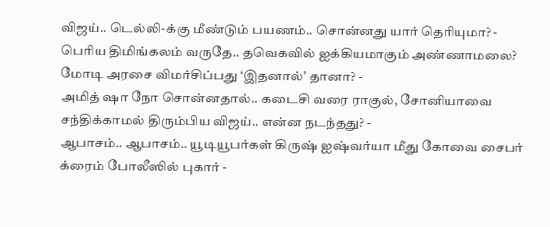விஜய்.. டெல்லி-க்கு மீண்டும் பயணம்.. சொன்னது யார் தெரியுமா? -
பெரிய திமிங்கலம் வருதே.. தவெகவில் ஐக்கியமாகும் அண்ணாமலை? மோடி அரசை விமர்சிப்பது ‘இதனால்’ தானா? -
அமித் ஷா நோ சொன்னதால்.. கடைசி வரை ராகுல், சோனியாவை சந்திக்காமல் திரும்பிய விஜய்.. என்ன நடந்தது? -
ஆபாசம்.. ஆபாசம்.. யூடியூபர்கள் கிருஷ் ஐஷ்வர்யா மீது கோவை சைபர் க்ரைம் போலீஸில் புகார் -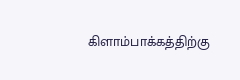கிளாம்பாக்கத்திற்கு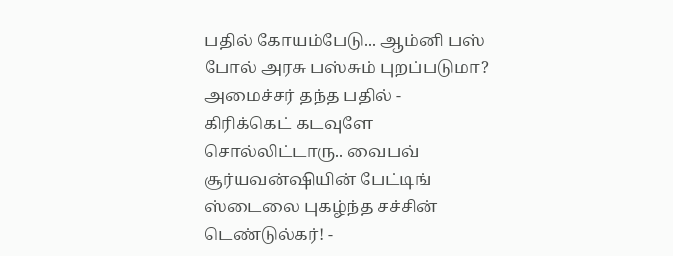பதில் கோயம்பேடு... ஆம்னி பஸ் போல் அரசு பஸ்சும் புறப்படுமா? அமைச்சர் தந்த பதில் -
கிரிக்கெட் கடவுளே சொல்லிட்டாரு.. வைபவ் சூர்யவன்ஷியின் பேட்டிங் ஸ்டைலை புகழ்ந்த சச்சின் டெண்டுல்கர்! -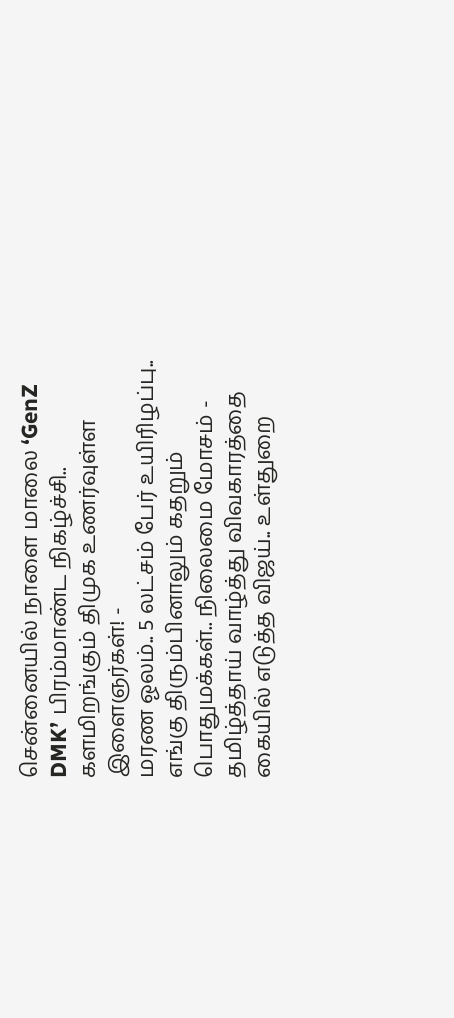சென்னையில் நாளை மாலை ‘GenZ DMK’ பிரம்மாண்ட நிகழ்ச்சி.. களமிறங்கும் திமுக உணர்வுள்ள இளைஞர்கள்! -
மரண ஓலம்.. 5 லட்சம் பேர் உயிரிழப்பு.. எங்கு திரும்பினாலும் கதறும் பொதுமக்கள்.. நிலைமை மோசம் -
தமிழ்த்தாய் வாழ்த்து விவகாரத்தை கையில் எடுத்த விஜய்.. உள்துறை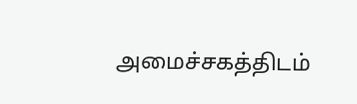அமைச்சகத்திடம்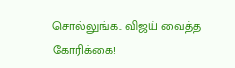சொல்லுங்க.. விஜய் வைத்த கோரிக்கை!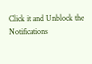Click it and Unblock the Notifications